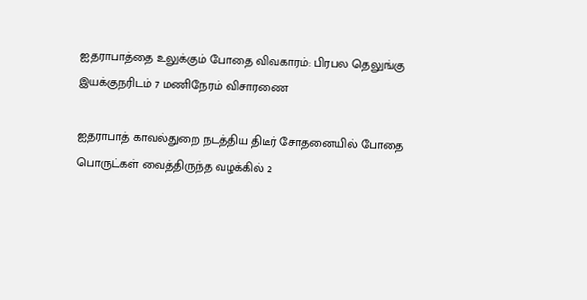ஐதராபாத்தை உலுக்கும் போதை விவகாரம்: பிரபல தெலுங்கு இயக்குநரிடம் 7 மணிநேரம் விசாரணை

ஐதராபாத் காவல்துறை நடத்திய திடீர் சோதனையில் போதை பொருட்கள் வைத்திருந்த வழக்கில் 2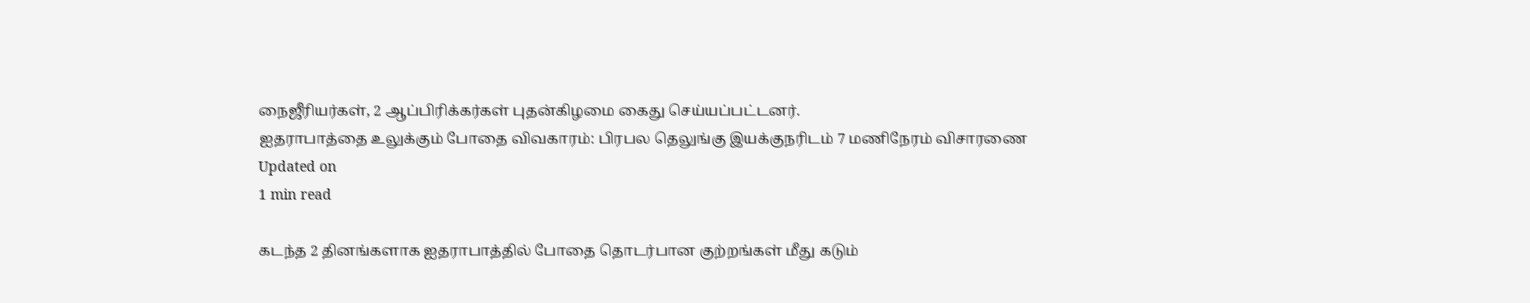நைஜீரியர்கள், 2 ஆப்பிரிக்கர்கள் புதன்கிழமை கைது செய்யப்பட்டனர்.
ஐதராபாத்தை உலுக்கும் போதை விவகாரம்: பிரபல தெலுங்கு இயக்குநரிடம் 7 மணிநேரம் விசாரணை
Updated on
1 min read

கடந்த 2 தினங்களாக ஐதராபாத்தில் போதை தொடர்பான குற்றங்கள் மீது கடும்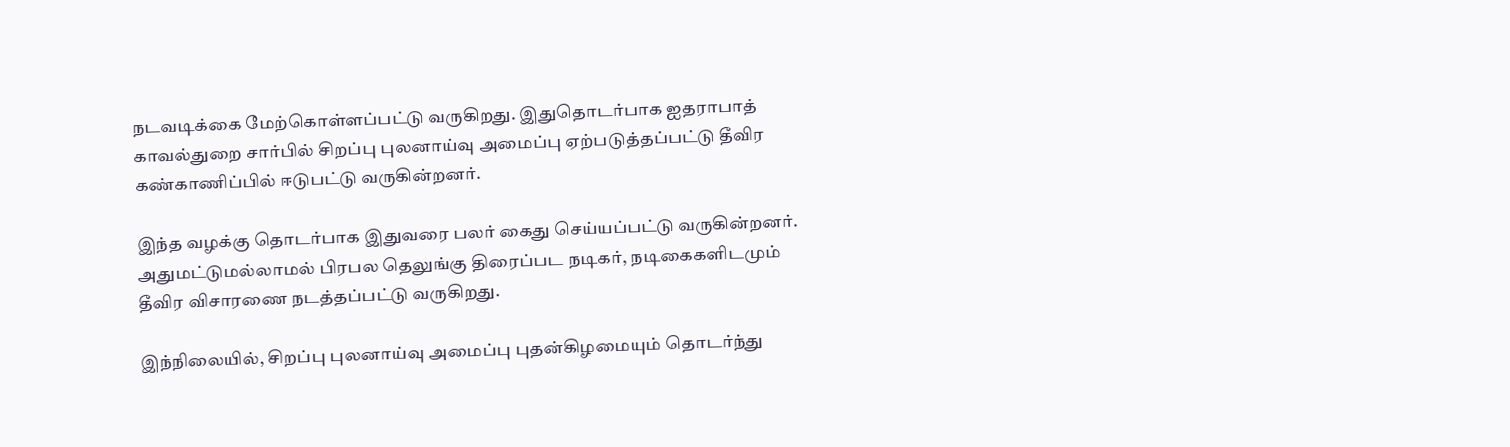நடவடிக்கை மேற்கொள்ளப்பட்டு வருகிறது. இதுதொடர்பாக ஐதராபாத் காவல்துறை சார்பில் சிறப்பு புலனாய்வு அமைப்பு ஏற்படுத்தப்பட்டு தீவிர கண்காணிப்பில் ஈடுபட்டு வருகின்றனர்.

இந்த வழக்கு தொடர்பாக இதுவரை பலர் கைது செய்யப்பட்டு வருகின்றனர். அதுமட்டுமல்லாமல் பிரபல தெலுங்கு திரைப்பட நடிகர், நடிகைகளிடமும் தீவிர விசாரணை நடத்தப்பட்டு வருகிறது.

இந்நிலையில், சிறப்பு புலனாய்வு அமைப்பு புதன்கிழமையும் தொடர்ந்து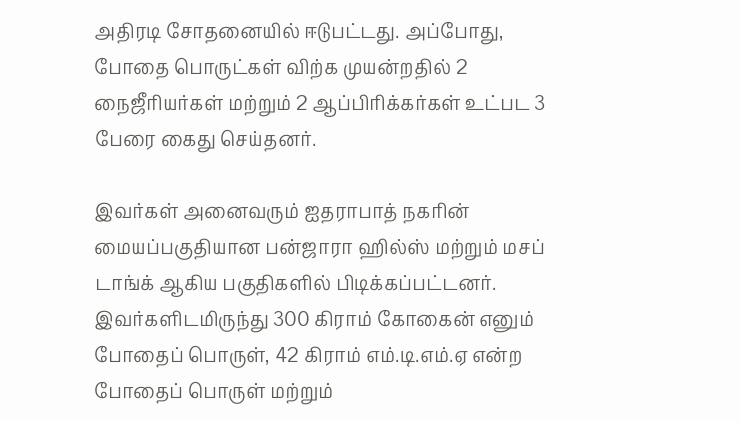அதிரடி சோதனையில் ஈடுபட்டது. அப்போது, போதை பொருட்கள் விற்க முயன்றதில் 2 நைஜீரியர்கள் மற்றும் 2 ஆப்பிரிக்கர்கள் உட்பட 3 பேரை கைது செய்தனர்.

இவர்கள் அனைவரும் ஐதராபாத் நகரின் மையப்பகுதியான பன்ஜாரா ஹில்ஸ் மற்றும் மசப் டாங்க் ஆகிய பகுதிகளில் பிடிக்கப்பட்டனர். இவர்களிடமிருந்து 300 கிராம் கோகைன் எனும் போதைப் பொருள், 42 கிராம் எம்.டி.எம்.ஏ என்ற போதைப் பொருள் மற்றும்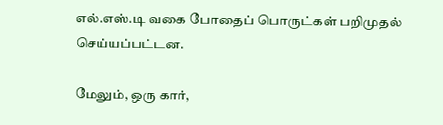எல்.எஸ்.டி வகை போதைப் பொருட்கள் பறிமுதல் செய்யப்பட்டன.

மேலும், ஒரு கார்,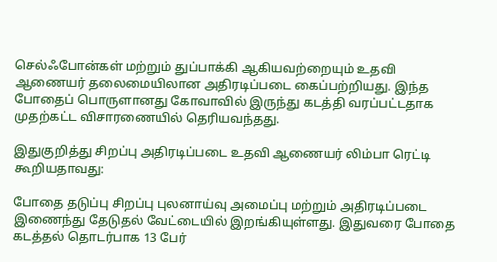செல்ஃபோன்கள் மற்றும் துப்பாக்கி ஆகியவற்றையும் உதவி ஆணையர் தலைமையிலான அதிரடிப்படை கைப்பற்றியது. இந்த போதைப் பொருளானது கோவாவில் இருந்து கடத்தி வரப்பட்டதாக முதற்கட்ட விசாரணையில் தெரியவந்தது.

இதுகுறித்து சிறப்பு அதிரடிப்படை உதவி ஆணையர் லிம்பா ரெட்டி கூறியதாவது:

போதை தடுப்பு சிறப்பு புலனாய்வு அமைப்பு மற்றும் அதிரடிப்படை இணைந்து தேடுதல் வேட்டையில் இறங்கியுள்ளது. இதுவரை போதை கடத்தல் தொடர்பாக 13 பேர்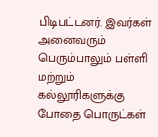பிடிபட்டனர். இவர்கள் அனைவரும் பெரும்பாலும் பள்ளி மற்றும் கல்லூரிகளுக்கு போதை பொருட்கள்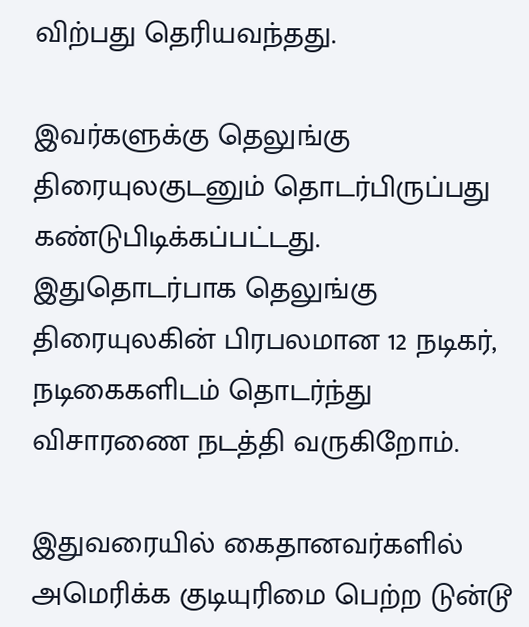விற்பது தெரியவந்தது.

இவர்களுக்கு தெலுங்கு திரையுலகுடனும் தொடர்பிருப்பது கண்டுபிடிக்கப்பட்டது. இதுதொடர்பாக தெலுங்கு திரையுலகின் பிரபலமான 12 நடிகர், நடிகைகளிடம் தொடர்ந்து விசாரணை நடத்தி வருகிறோம்.

இதுவரையில் கைதானவர்களில் அமெரிக்க குடியுரிமை பெற்ற டுன்டூ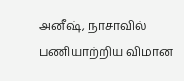அனீஷ், நாசாவில் பணியாற்றிய விமான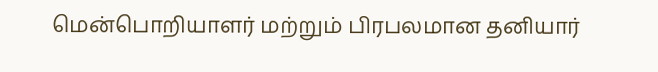மென்பொறியாளர் மற்றும் பிரபலமான தனியார்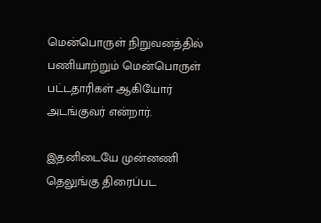மென்பொருள் நிறுவனத்தில் பணியாற்றும் மென்பொருள் பட்டதாரிகள் ஆகியோர் அடங்குவர் என்றார்.

இதனிடையே முன்னணி தெலுங்கு திரைப்பட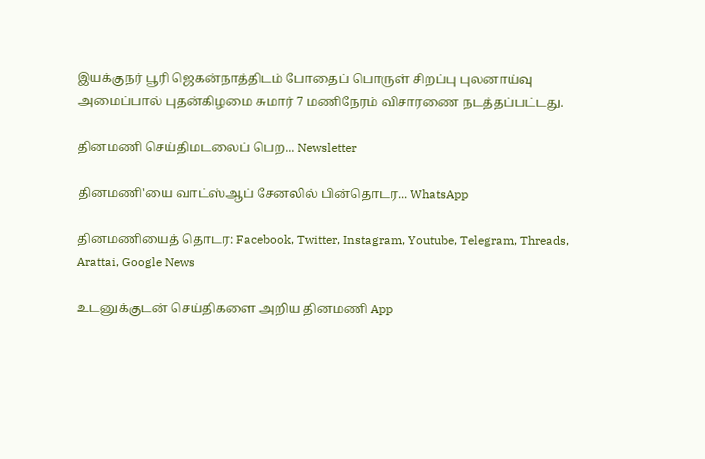இயக்குநர் பூரி ஜெகன்நாத்திடம் போதைப் பொருள் சிறப்பு புலனாய்வு அமைப்பால் புதன்கிழமை சுமார் 7 மணிநேரம் விசாரணை நடத்தப்பட்டது.

தினமணி செய்திமடலைப் பெற... Newsletter

தினமணி'யை வாட்ஸ்ஆப் சேனலில் பின்தொடர... WhatsApp

தினமணியைத் தொடர: Facebook, Twitter, Instagram, Youtube, Telegram, Threads, Arattai, Google News

உடனுக்குடன் செய்திகளை அறிய தினமணி App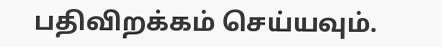பதிவிறக்கம் செய்யவும்.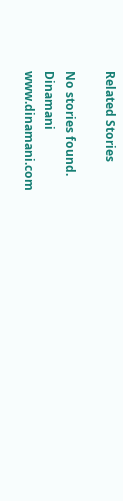Related Stories

No stories found.
Dinamani
www.dinamani.com